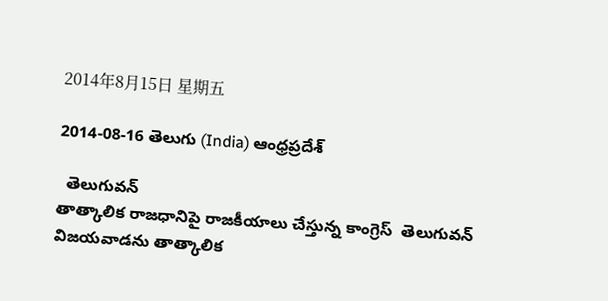2014年8月15日 星期五

2014-08-16 తెలుగు (India) ఆంధ్రప్రదేశ్

  తెలుగువన్
తాత్కాలిక రాజధానిపై రాజకీయాలు చేస్తున్న కాంగ్రెస్  తెలుగువన్
విజయవాడను తాత్కాలిక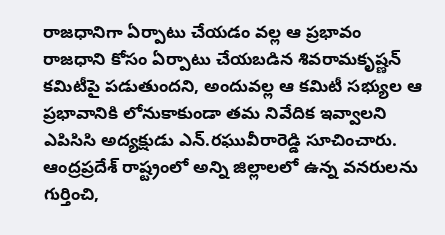రాజధానిగా ఏర్పాటు చేయడం వల్ల ఆ ప్రభావం రాజధాని కోసం ఏర్పాటు చేయబడిన శివరామకృష్ణన్ కమిటీపై పడుతుందని, అందువల్ల ఆ కమిటీ సభ్యుల ఆ ప్రభావానికి లోనుకాకుండా తమ నివేదిక ఇవ్వాలని ఎపిసిసి అద్యక్షుడు ఎన్.రఘువీరారెడ్డి సూచించారు. ఆంద్రప్రదేశ్ రాష్ట్రంలో అన్ని జిల్లాలలో ఉన్న వనరులను గుర్తించి,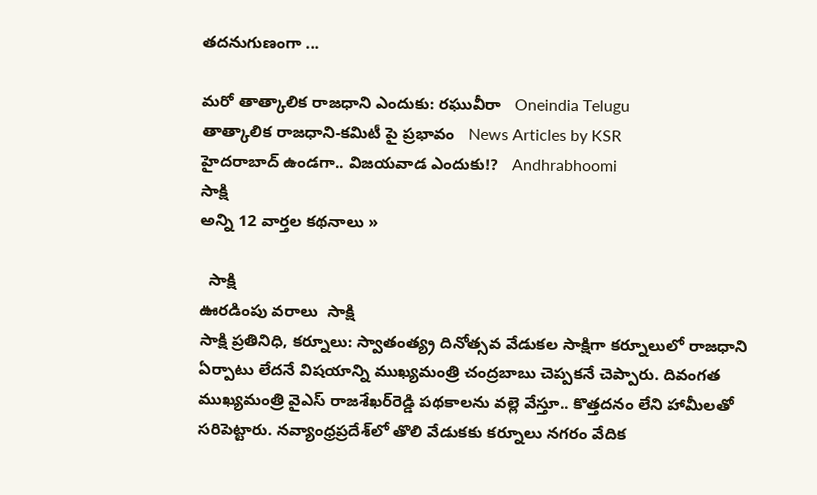తదనుగుణంగా ...

మరో తాత్కాలిక రాజధాని ఎందుకు: రఘువీరా   Oneindia Telugu
తాత్కాలిక రాజధాని-కమిటీ పై ప్రభావం   News Articles by KSR
హైదరాబాద్ ఉండగా.. విజయవాడ ఎందుకు!?   Andhrabhoomi
సాక్షి
అన్ని 12 వార్తల కథనాలు »

  సాక్షి
ఊరడింపు వరాలు  సాక్షి
సాక్షి ప్రతినిధి, కర్నూలు: స్వాతంత్య్ర దినోత్సవ వేడుకల సాక్షిగా కర్నూలులో రాజధాని ఏర్పాటు లేదనే విషయాన్ని ముఖ్యమంత్రి చంద్రబాబు చెప్పకనే చెప్పారు. దివంగత ముఖ్యమంత్రి వైఎస్ రాజశేఖర్‌రెడ్డి పథకాలను వల్లె వేస్తూ.. కొత్తదనం లేని హామీలతో సరిపెట్టారు. నవ్యాంధ్రప్రదేశ్‌లో తొలి వేడుకకు కర్నూలు నగరం వేదిక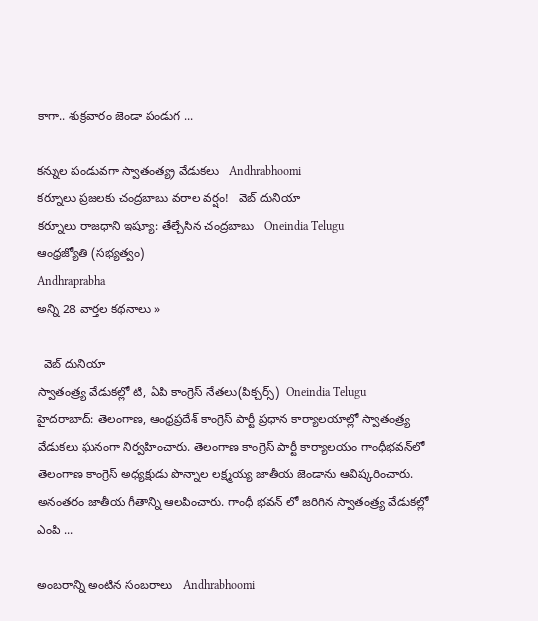కాగా.. శుక్రవారం జెండా పండుగ ...

కన్నుల పండువగా స్వాతంత్య్ర వేడుకలు   Andhrabhoomi
కర్నూలు ప్రజలకు చంద్రబాబు వరాల వర్షం!   వెబ్ దునియా
కర్నూలు రాజధాని ఇష్యూ: తేల్చేసిన చంద్రబాబు   Oneindia Telugu
ఆంధ్రజ్యోతి (సభ్యత్వం)
Andhraprabha
అన్ని 28 వార్తల కథనాలు »

  వెబ్ దునియా
స్వాతంత్ర్య వేడుకల్లో టి, ఏపి కాంగ్రెస్ నేతలు(పిక్చర్స్)  Oneindia Telugu
హైదరాబాద్: తెలంగాణ, ఆంధ్రప్రదేశ్ కాంగ్రెస్ పార్టీ ప్రధాన కార్యాలయాల్లో స్వాతంత్ర్య వేడుకలు ఘనంగా నిర్వహించారు. తెలంగాణ కాంగ్రెస్ పార్టీ కార్యాలయం గాంధీభవన్‌లో తెలంగాణ కాంగ్రెస్ అధ్యక్షుడు పొన్నాల లక్ష్మయ్య జాతీయ జెండాను ఆవిష్కరించారు. అనంతరం జాతీయ గీతాన్ని ఆలపించారు. గాంధీ భవన్ లో జరిగిన స్వాతంత్ర్య వేడుకల్లో ఎంపి ...

అంబరాన్ని అంటిన సంబరాలు   Andhrabhoomi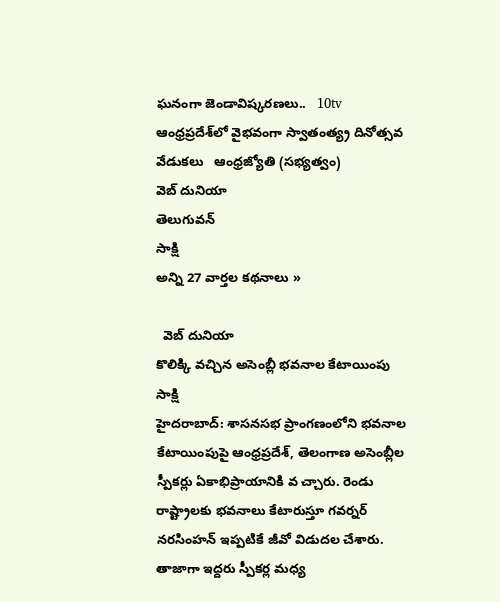ఘనంగా జెండావిష్కరణలు..   10tv
ఆంధ్రప్రదేశ్‌లో వైభవంగా స్వాతంత్య్ర దినోత్సవ వేడుకలు   ఆంధ్రజ్యోతి (సభ్యత్వం)
వెబ్ దునియా
తెలుగువన్
సాక్షి
అన్ని 27 వార్తల కథనాలు »

  వెబ్ దునియా
కొలిక్కి వచ్చిన అసెంబ్లీ భవనాల కేటాయింపు  సాక్షి
హైదరాబాద్: శాసనసభ ప్రాంగణంలోని భవనాల కేటాయింపుపై ఆంధ్రప్రదేశ్, తెలంగాణ అసెంబ్లీల స్పీకర్లు ఏకాభిప్రాయానికి వ చ్చారు. రెండు రాష్ట్రాలకు భవనాలు కేటారుస్తూ గవర్నర్ నరసింహన్ ఇప్పటికే జీవో విడుదల చేశారు. తాజాగా ఇద్దరు స్పీకర్ల మధ్య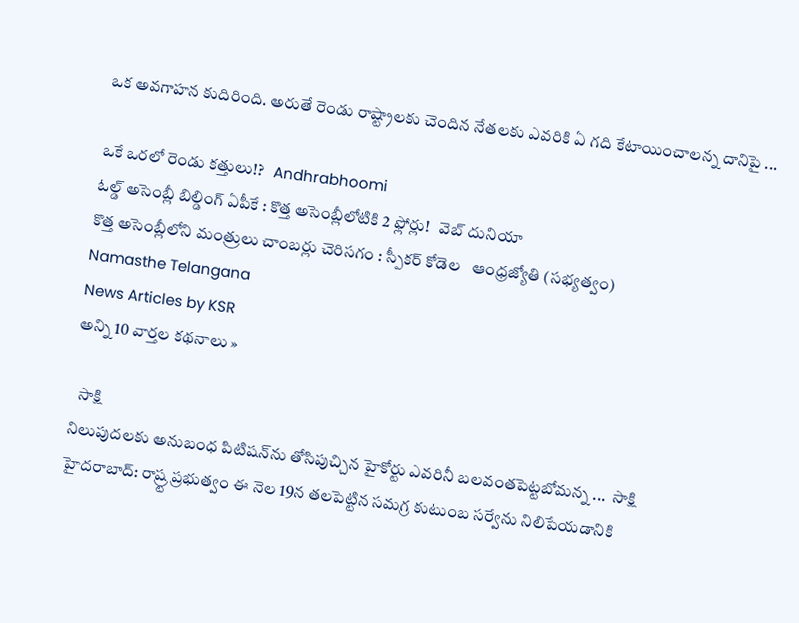ఒక అవగాహన కుదిరింది. అరుతే రెండు రాష్ట్రాలకు చెందిన నేతలకు ఎవరికి ఏ గది కేటాయించాలన్న దానిపై ...

ఒకే ఒరలో రెండు కత్తులు!?   Andhrabhoomi
ఓల్డ్ అసెంబ్లీ బిల్డింగ్ ఏపీకే : కొత్త అసెంబ్లీలోటికి 2 ఫ్లోర్లు!   వెబ్ దునియా
కొత్త అసెంబ్లీలోని మంత్రులు చాంబర్లు చెరిసగం : స్పీకర్ కోడెల   ఆంధ్రజ్యోతి (సభ్యత్వం)
Namasthe Telangana
News Articles by KSR
అన్ని 10 వార్తల కథనాలు »

  సాక్షి
నిలుపుదలకు అనుబంధ పిటిషన్‌ను తోసిపుచ్చిన హైకోర్టు ఎవరినీ బలవంతపెట్టబోమన్న ...  సాక్షి
హైదరాబాద్: రాష్ర్ట ప్రభుత్వం ఈ నెల 19న తలపెట్టిన సమగ్ర కుటుంబ సర్వేను నిలిపేయడానికి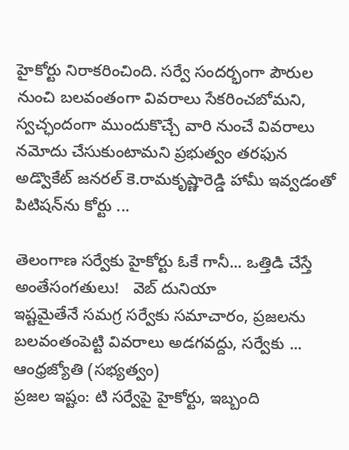హైకోర్టు నిరాకరించింది. సర్వే సందర్భంగా పౌరుల నుంచి బలవంతంగా వివరాలు సేకరించబోమని, స్వచ్ఛందంగా ముందుకొచ్చే వారి నుంచే వివరాలు నమోదు చేసుకుంటామని ప్రభుత్వం తరఫున అడ్వొకేట్ జనరల్ కె.రామకృష్ణారెడ్డి హామీ ఇవ్వడంతో పిటిషన్‌ను కోర్టు ...

తెలంగాణ సర్వేకు హైకోర్టు ఓకే గానీ... ఒత్తిడి చేస్తే అంతేసంగతులు!   వెబ్ దునియా
ఇష్టమైతేనే సమగ్ర సర్వేకు సమాచారం, ప్రజలను బలవంతంపెట్టి వివరాలు అడగవద్దు, సర్వేకు ...   ఆంధ్రజ్యోతి (సభ్యత్వం)
ప్రజల ఇష్టం: టి సర్వేపై హైకోర్టు, ఇబ్బంది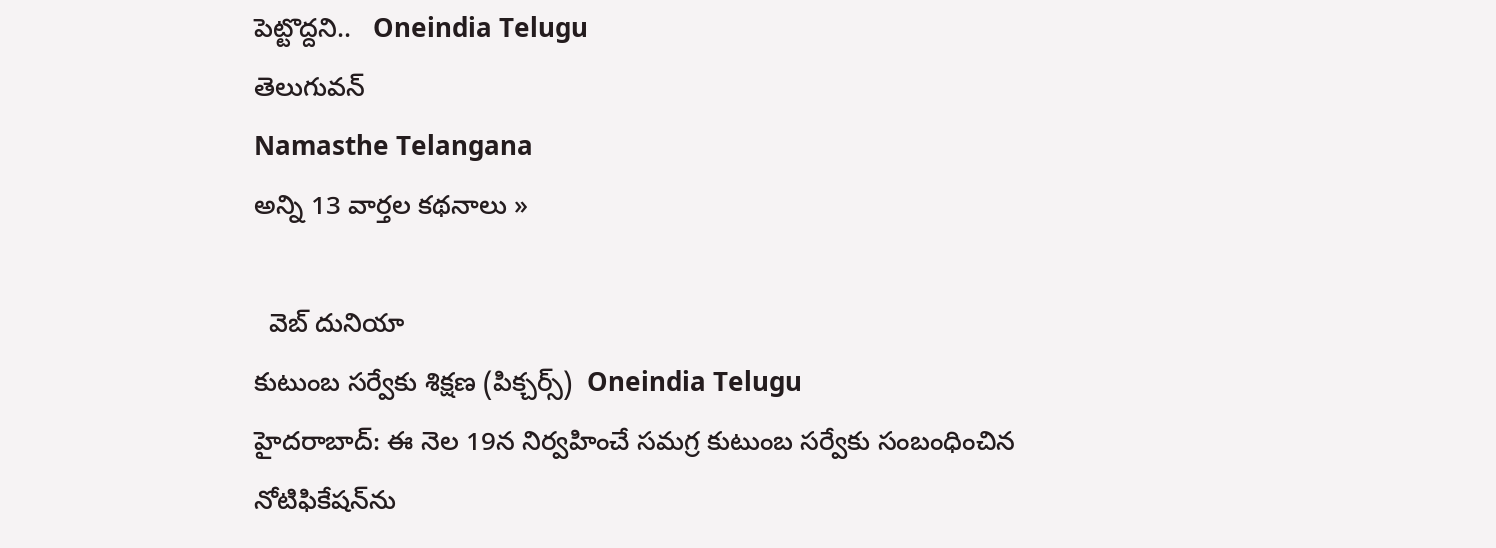పెట్టొద్దని..   Oneindia Telugu
తెలుగువన్
Namasthe Telangana
అన్ని 13 వార్తల కథనాలు »

  వెబ్ దునియా
కుటుంబ సర్వేకు శిక్షణ (పిక్చర్స్)  Oneindia Telugu
హైదరాబాద్: ఈ నెల 19న నిర్వహించే సమగ్ర కుటుంబ సర్వేకు సంబంధించిన నోటిఫికేషన్‌ను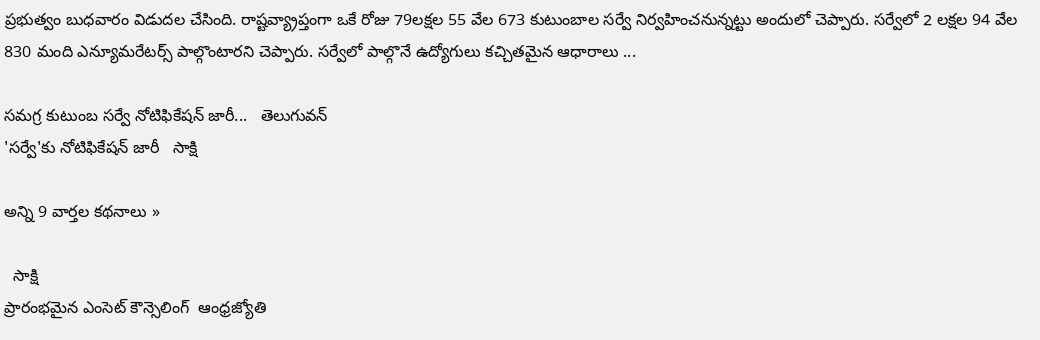ప్రభుత్వం బుధవారం విడుదల చేసింది. రాష్టవ్య్రాప్తంగా ఒకే రోజు 79లక్షల 55 వేల 673 కుటుంబాల సర్వే నిర్వహించనున్నట్టు అందులో చెప్పారు. సర్వేలో 2 లక్షల 94 వేల 830 మంది ఎన్యూమరేటర్స్ పాల్గొంటారని చెప్పారు. సర్వేలో పాల్గొనే ఉద్యోగులు కచ్చితమైన ఆధారాలు ...

సమగ్ర కుటుంబ సర్వే నోటిఫికేషన్ జారీ...   తెలుగువన్
'సర్వే'కు నోటిఫికేషన్ జారీ   సాక్షి

అన్ని 9 వార్తల కథనాలు »

  సాక్షి
ప్రారంభమైన ఎంసెట్‌ కౌన్సెలింగ్‌  ఆంధ్రజ్యోతి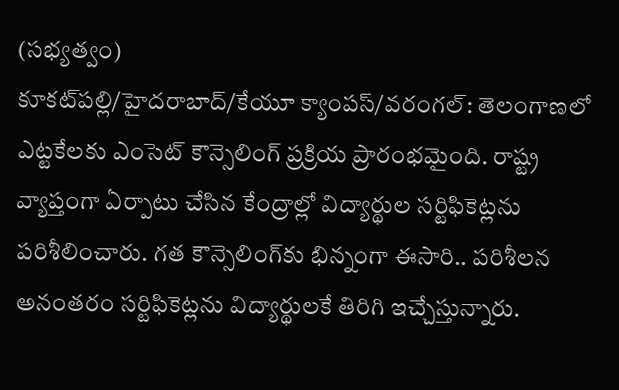(సభ్యత్వం)
కూకట్‌పల్లి/హైదరాబాద్‌/కేయూ క్యాంపస్‌/వరంగల్‌: తెలంగాణలో ఎట్టకేలకు ఎంసెట్‌ కౌన్సెలింగ్‌ ప్రక్రియ ప్రారంభమైంది. రాష్ట్ర వ్యాప్తంగా ఏర్పాటు చేసిన కేంద్రాల్లో విద్యార్థుల సర్టిఫికెట్లను పరిశీలించారు. గత కౌన్సెలింగ్‌కు భిన్నంగా ఈసారి.. పరిశీలన అనంతరం సర్టిఫికెట్లను విద్యార్థులకే తిరిగి ఇచ్చేస్తున్నారు.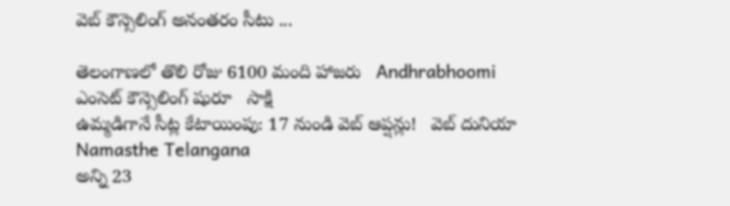వెబ్‌ కౌన్సెలింగ్‌ అనంతరం సీటు ...

తెలంగాణలో తొలి రోజు 6100 మంది హాజరు   Andhrabhoomi
ఎంసెట్ కౌన్సెలింగ్ షురూ   సాక్షి
ఉమ్మడిగానే సీట్ల కేటాయింపు: 17 నుండి వెబ్ ఆప్షన్లు!   వెబ్ దునియా
Namasthe Telangana
అన్ని 23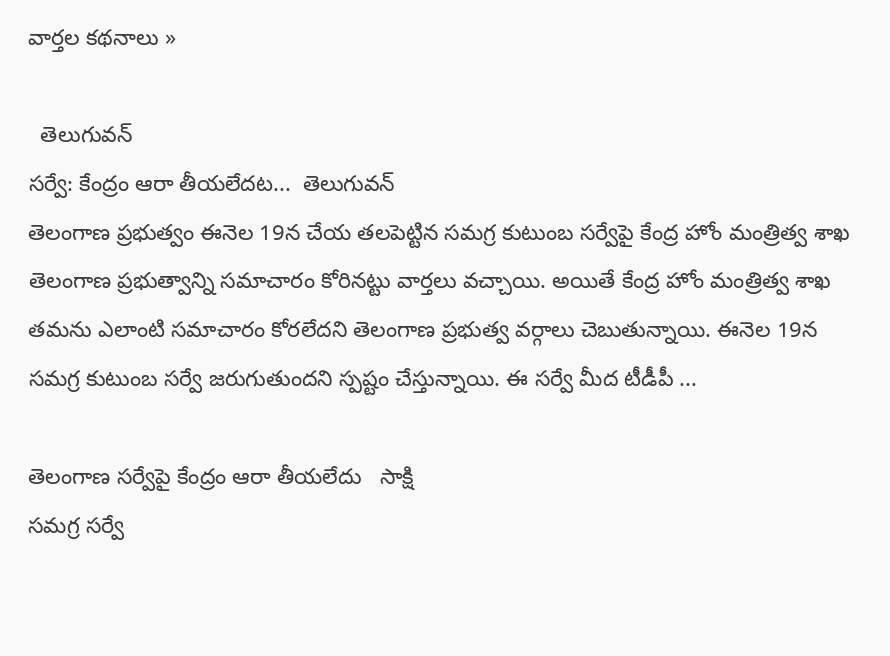వార్తల కథనాలు »

  తెలుగువన్
సర్వే: కేంద్రం ఆరా తీయలేదట...  తెలుగువన్
తెలంగాణ ప్రభుత్వం ఈనెల 19న చేయ తలపెట్టిన సమగ్ర కుటుంబ సర్వేపై కేంద్ర హోం మంత్రిత్వ శాఖ తెలంగాణ ప్రభుత్వాన్ని సమాచారం కోరినట్టు వార్తలు వచ్చాయి. అయితే కేంద్ర హోం మంత్రిత్వ శాఖ తమను ఎలాంటి సమాచారం కోరలేదని తెలంగాణ ప్రభుత్వ వర్గాలు చెబుతున్నాయి. ఈనెల 19న సమగ్ర కుటుంబ సర్వే జరుగుతుందని స్పష్టం చేస్తున్నాయి. ఈ సర్వే మీద టీడీపీ ...

తెలంగాణ సర్వేపై కేంద్రం ఆరా తీయలేదు   సాక్షి
సమగ్ర సర్వే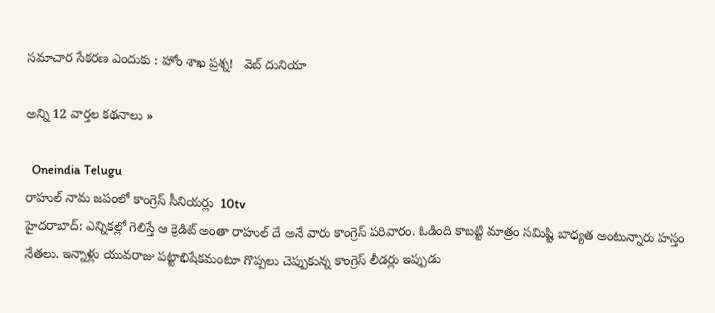సమాచార సేకరణ ఎందుకు : హోం శాఖ ప్రశ్న!   వెబ్ దునియా

అన్ని 12 వార్తల కథనాలు »

  Oneindia Telugu
రాహుల్ నామ జపంలో కాంగ్రెస్ సీనియర్లు  10tv
హైదరాబాద్: ఎన్నికల్లో గెలిస్తే ఆ క్రెడిట్ అంతా రాహుల్ దే అనే వారు కాంగ్రెస్ పరివారం. ఓడింది కాబట్టి మాత్రం సమిష్టి బాధ్యత అంటున్నారు హస్తం నేతలు. ఇన్నాళ్లు యువరాజు పట్టాభిషేకమంటూ గొప్పలు చెప్పుకున్న కాంగ్రెస్‌ లీడర్లు ఇప్పుడు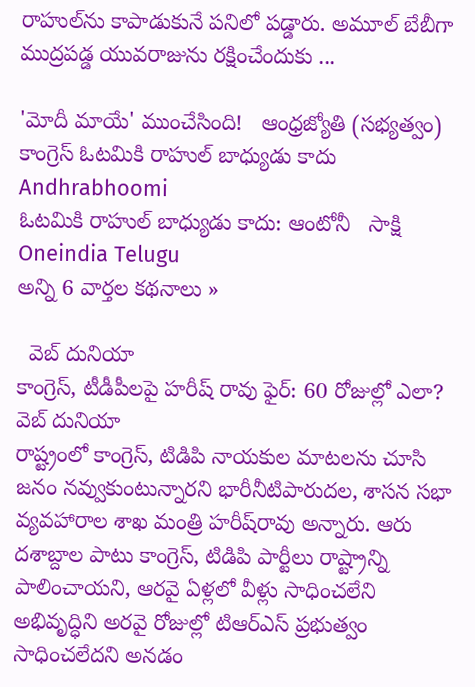రాహుల్‌ను కాపాడుకునే పనిలో పడ్డారు. అమూల్‌ బేబీగా ముద్రపడ్డ యువరాజును రక్షించేందుకు ...

'మోదీ మాయే' ముంచేసింది!   ఆంధ్రజ్యోతి (సభ్యత్వం)
కాంగ్రెస్ ఓటమికి రాహుల్ బాధ్యుడు కాదు   Andhrabhoomi
ఓటమికి రాహుల్ బాధ్యుడు కాదు: ఆంటోనీ   సాక్షి
Oneindia Telugu
అన్ని 6 వార్తల కథనాలు »

  వెబ్ దునియా
కాంగ్రెస్, టీడీపీలపై హరీష్ రావు ఫైర్: 60 రోజుల్లో ఎలా?  వెబ్ దునియా
రాష్ట్రంలో కాంగ్రెస్, టిడిపి నాయకుల మాటలను చూసి జనం నవ్వుకుంటున్నారని భారీనీటిపారుదల, శాసన సభా వ్యవహారాల శాఖ మంత్రి హరీష్‌రావు అన్నారు. ఆరు దశాబ్దాల పాటు కాంగ్రెస్, టిడిపి పార్టీలు రాష్ట్రాన్ని పాలించాయని, ఆరవై ఏళ్లలో వీళ్లు సాధించలేని అభివృద్ధిని అరవై రోజుల్లో టిఆర్‌ఎస్ ప్రభుత్వం సాధించలేదని అనడం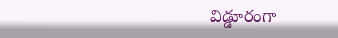విడ్డూరంగా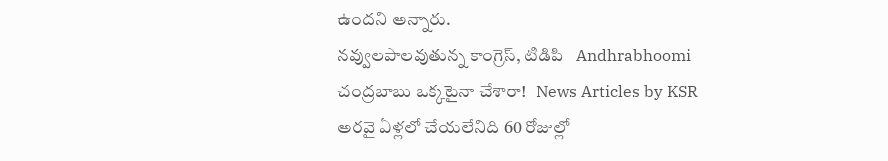ఉందని అన్నారు.
నవ్వులపాలవుతున్న కాంగ్రెస్, టిడిపి   Andhrabhoomi
చంద్రబాబు ఒక్కటైనా చేశారా!   News Articles by KSR
అరవై ఏళ్లలో చేయలేనిది 60 రోజుల్లో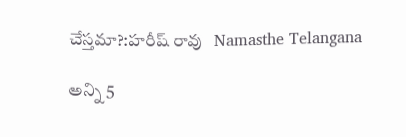చేస్తమా?:హరీష్ రావు   Namasthe Telangana

అన్ని 5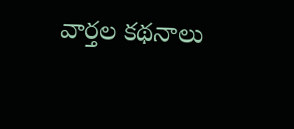వార్తల కథనాలు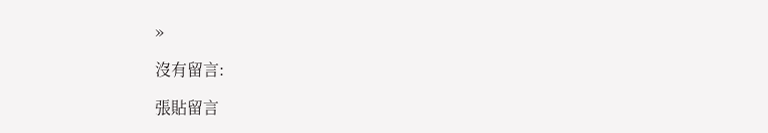»

沒有留言:

張貼留言